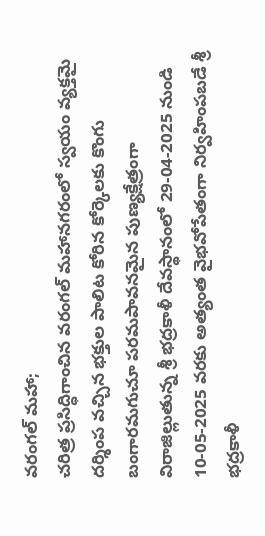వరంగల్ మహా;
చరిత్ర ప్రసిద్ధిగాంచిన వరంగల్ మహానగరంలో స్వయం వ్యక్తమై దర్శింప వచ్చిన భక్తుల పాలిట కోరిన కోర్కెలకు కొంగు బంగారమగుచూ పరమపావనమైన పుణ్యక్షేత్రంగా విరాజిల్లుతున్న శ్రీ భద్రకాళీ దేవస్థానంలో 29-04-2025 నుండి 10-05-2025 వరకు అత్యంత వైభవోపేతంగా నిర్వహింపబడే శ్రీ భద్రకాళీ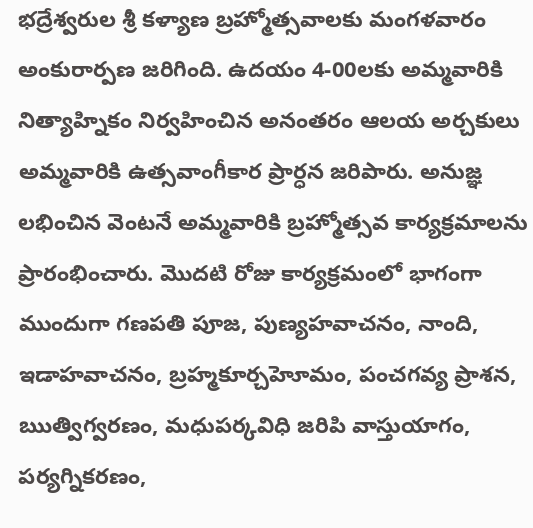భద్రేశ్వరుల శ్రీ కళ్యాణ బ్రహ్మోత్సవాలకు మంగళవారం అంకురార్పణ జరిగింది. ఉదయం 4-00లకు అమ్మవారికి నిత్యాహ్నికం నిర్వహించిన అనంతరం ఆలయ అర్చకులు అమ్మవారికి ఉత్సవాంగీకార ప్రార్ధన జరిపారు. అనుజ్ఞ లభించిన వెంటనే అమ్మవారికి బ్రహ్మోత్సవ కార్యక్రమాలను ప్రారంభించారు. మొదటి రోజు కార్యక్రమంలో భాగంగా ముందుగా గణపతి పూజ, పుణ్యహవాచనం, నాంది, ఇడాహవాచనం, బ్రహ్మకూర్చహెూమం, పంచగవ్య ప్రాశన, ఋత్విగ్వరణం, మధుపర్కవిధి జరిపి వాస్తుయాగం, పర్యగ్నికరణం,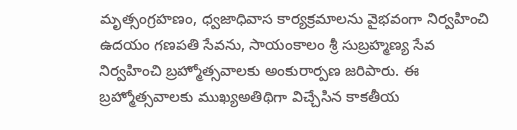మృత్సంగ్రహణం, ధ్వజాధివాస కార్యక్రమాలను వైభవంగా నిర్వహించి ఉదయం గణపతి సేవను, సాయంకాలం శ్రీ సుబ్రహ్మణ్య సేవ నిర్వహించి బ్రహ్మోత్సవాలకు అంకురార్పణ జరిపారు. ఈ బ్రహ్మోత్సవాలకు ముఖ్యఅతిథిగా విచ్చేసిన కాకతీయ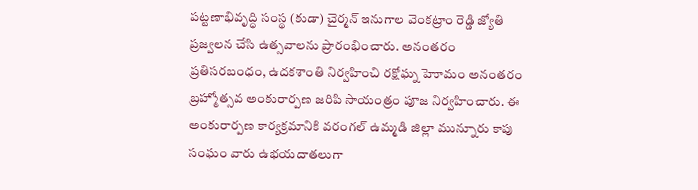పట్టణాభివృద్ధి సంస్థ (కుడా) చైర్మన్ ఇనుగాల వెంకట్రాం రెడ్డి జ్యోతి ప్రజ్వలన చేసి ఉత్సవాలను ప్రారంభించారు. అనంతరం ప్రతిసరబంధం, ఉదకశాంతి నిర్వహించి రక్షోఘ్న హెూమం అనంతరం బ్రహ్మోత్సవ అంకురార్పణ జరిపి సాయంత్రం పూజ నిర్వహించారు. ఈ అంకురార్పణ కార్యక్రమానికి వరంగల్ ఉమ్మడి జిల్లా మున్నూరు కాపు సంఘం వారు ఉభయదాతలుగా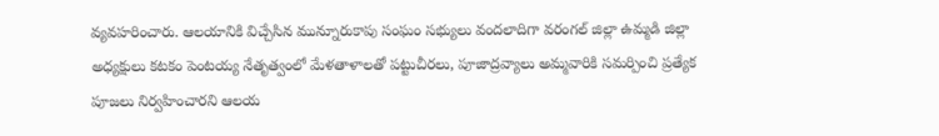వ్యవహరించారు. ఆలయానికి విచ్చేసిన మున్నూరుకాపు సంఘం సభ్యులు వందలాదిగా వరంగల్ జిల్లా ఉమ్మడి జిల్లా అధ్యక్షులు కటకం పెంటయ్య నేతృత్వంలో మేళతాళాలతో పట్టుచీరలు, పూజాద్రవ్యాలు అమ్మవారికి సమర్పించి ప్రత్యేక పూజలు నిర్వహించారని ఆలయ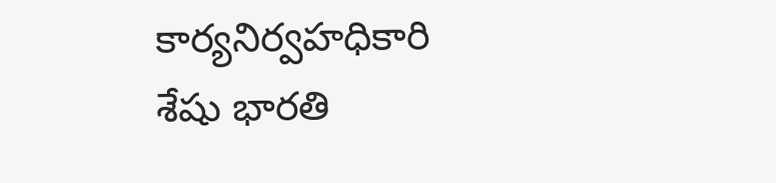కార్యనిర్వహధికారి శేషు భారతి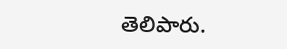తెలిపారు.